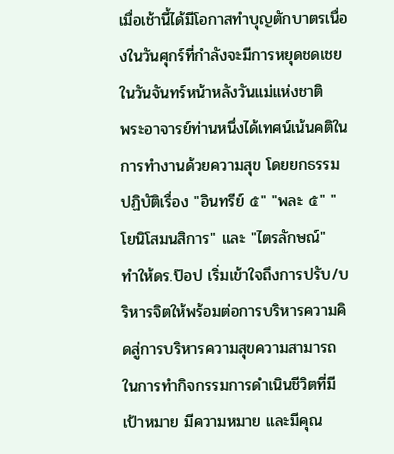เมื่อเช้านี้ได้มีโอกาสทำบุญตักบาตรเนื่องในวันศุกร์ที่กำลังจะมีการหยุดชดเชยในวันจันทร์หน้าหลังวันแม่แห่งชาติ
พระอาจารย์ท่านหนึ่งได้เทศน์เน้นคติในการทำงานด้วยความสุข โดยยกธรรมปฏิบัติเรื่อง "อินทรีย์ ๕" "พละ ๕" "โยนิโสมนสิการ" และ "ไตรลักษณ์"
ทำให้ดร.ป๊อป เริ่มเข้าใจถึงการปรับ/บริหารจิตให้พร้อมต่อการบริหารความคิดสู่การบริหารความสุขความสามารถในการทำกิจกรรมการดำเนินชีวิตที่มีเป้าหมาย มีความหมาย และมีคุณ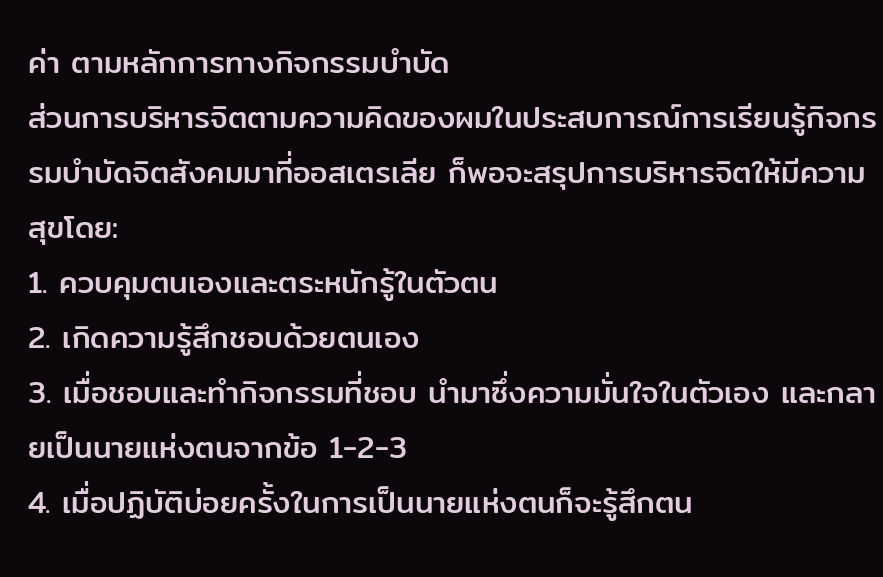ค่า ตามหลักการทางกิจกรรมบำบัด
ส่วนการบริหารจิตตามความคิดของผมในประสบการณ์การเรียนรู้กิจกรรมบำบัดจิตสังคมมาที่ออสเตรเลีย ก็พอจะสรุปการบริหารจิตให้มีความสุขโดย:
1. ควบคุมตนเองและตระหนักรู้ในตัวตน
2. เกิดความรู้สึกชอบด้วยตนเอง
3. เมื่อชอบและทำกิจกรรมที่ชอบ นำมาซึ่งความมั่นใจในตัวเอง และกลายเป็นนายแห่งตนจากข้อ 1-2-3
4. เมื่อปฏิบัติบ่อยครั้งในการเป็นนายแห่งตนก็จะรู้สึกตน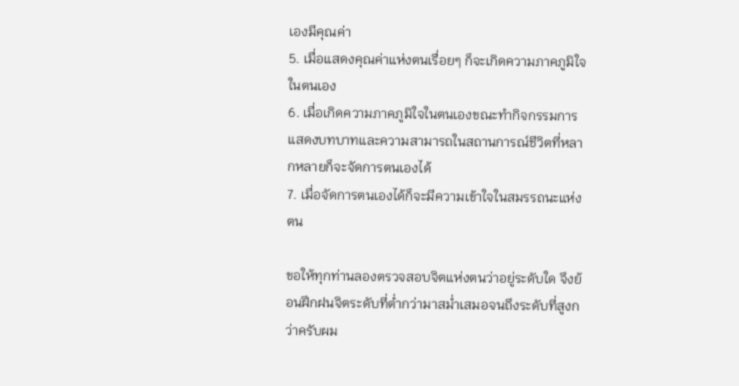เองมีคุณค่า
5. เมื่อแสดงคุณค่าแห่งตนเรื่อยๆ ก็จะเกิดความภาคภูมิใจในตนเอง
6. เมื่อเกิดความภาคภูมิใจในตนเองขณะทำกิจกรรมการแสดงบทบาทและความสามารถในสถานการณ์ชีวิตที่หลากหลายก็จะจัดการตนเองได้
7. เมื่อจัดการตนเองได้ก็จะมีความเข้าใจในสมรรถนะแห่งตน

ขอให้ทุกท่านลองตรวจสอบจิตแห่งตนว่าอยู่ระดับใด จึงย้อนฝึกฝนจิตระดับที่ต่ำกว่ามาสม่ำเสมอจนถึงระดับที่สูงกว่าครับผม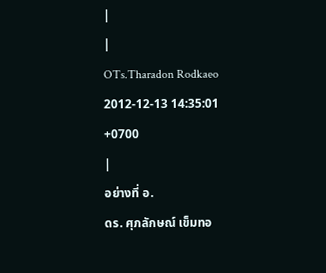|
|
OTs.Tharadon Rodkaeo
2012-12-13 14:35:01 +0700
|
อย่างที่ อ.
ดร. ศุภลักษณ์ เข็มทอ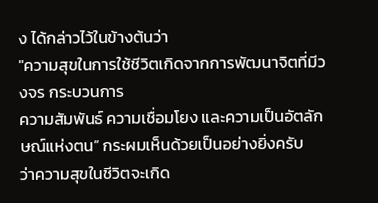ง ได้กล่าวไว้ในข้างต้นว่า
"ความสุขในการใช้ชีวิตเกิดจากการพัฒนาจิตที่มีวงจร กระบวนการ
ความสัมพันธ์ ความเชื่อมโยง และความเป็นอัตลักษณ์แห่งตน” กระผมเห็นด้วยเป็นอย่างยิ่งครับ
ว่าความสุขในชีวิตจะเกิด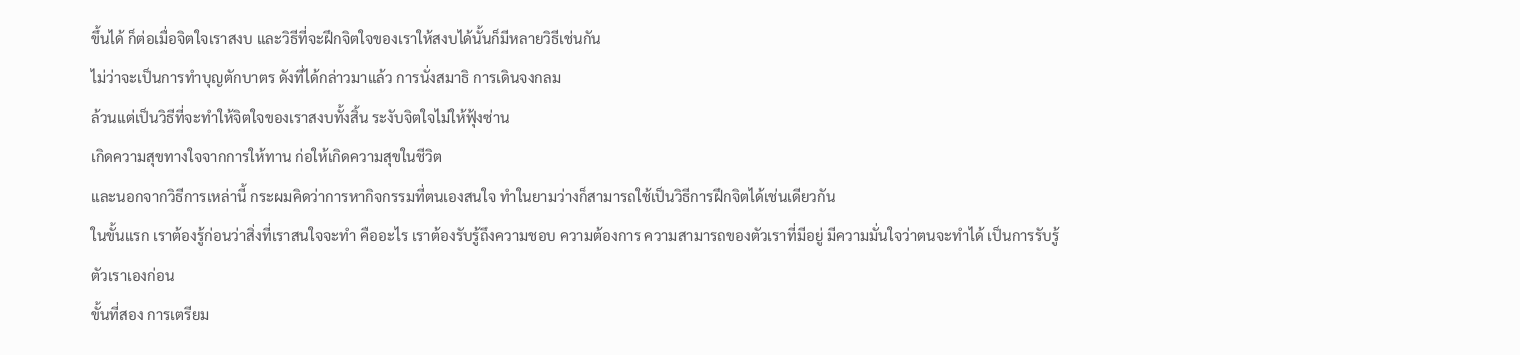ขึ้นได้ ก็ต่อเมื่อจิตใจเราสงบ และวิธีที่จะฝึกจิตใจของเราให้สงบได้นั้นก็มีหลายวิธีเช่นกัน
ไม่ว่าจะเป็นการทำบุญตักบาตร ดังที่ได้กล่าวมาแล้ว การนั่งสมาธิ การเดินจงกลม
ล้วนแต่เป็นวิธีที่จะทำให้จิตใจของเราสงบทั้งสิ้น ระงับจิตใจไม่ให้ฟุ้งซ่าน
เกิดความสุขทางใจจากการให้ทาน ก่อให้เกิดความสุขในชีวิต
และนอกจากวิธีการเหล่านี้ กระผมคิดว่าการหากิจกรรมที่ตนเองสนใจ ทำในยามว่างก็สามารถใช้เป็นวิธีการฝึกจิตได้เช่นเดียวกัน
ในขั้นแรก เราต้องรู้ก่อนว่าสิ่งที่เราสนใจจะทำ คืออะไร เราต้องรับรู้ถึงความชอบ ความต้องการ ความสามารถของตัวเราที่มีอยู่ มีความมั่นใจว่าตนจะทำได้ เป็นการรับรู้ตัวเราเองก่อน
ขั้นที่สอง การเตรียม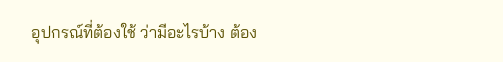อุปกรณ์ที่ต้องใช้ ว่ามีอะไรบ้าง ต้อง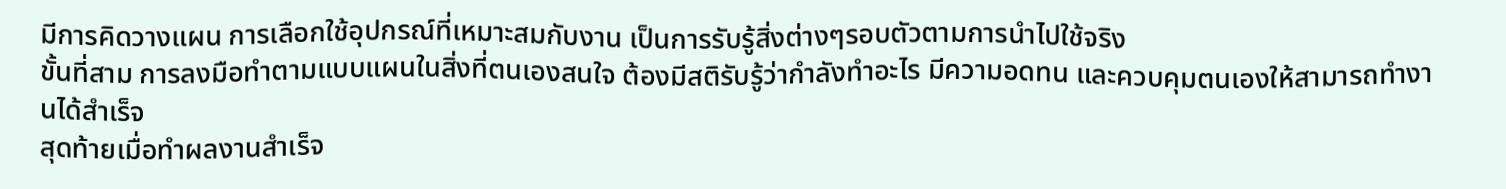มีการคิดวางแผน การเลือกใช้อุปกรณ์ที่เหมาะสมกับงาน เป็นการรับรู้สิ่งต่างๆรอบตัวตามการนำไปใช้จริง
ขั้นที่สาม การลงมือทำตามแบบแผนในสิ่งที่ตนเองสนใจ ต้องมีสติรับรู้ว่ากำลังทำอะไร มีความอดทน และควบคุมตนเองให้สามารถทำงานได้สำเร็จ
สุดท้ายเมื่อทำผลงานสำเร็จ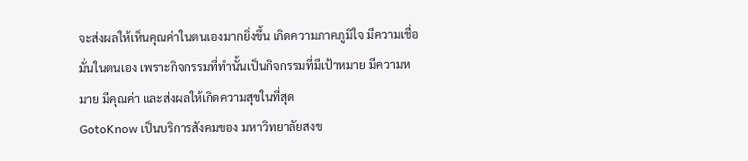จะส่งผลให้เห็นคุณค่าในตนเองมากยิ่งขึ้น เกิดความภาคภูมิใจ มีความเชื่อมั่นในตนเอง เพราะกิจกรรมที่ทำนั้นเป็นกิจกรรมที่มีเป้าหมาย มีความหมาย มีคุณค่า และส่งผลให้เกิดความสุขในที่สุด
GotoKnow เป็นบริการสังคมของ มหาวิทยาลัยสงข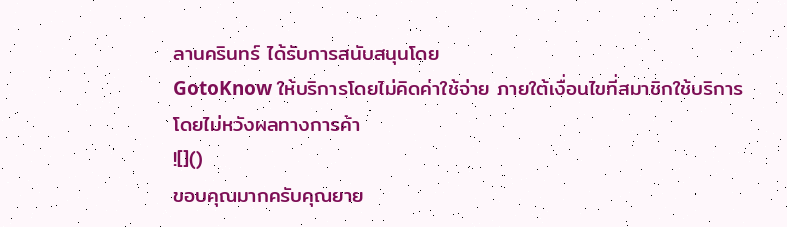ลานครินทร์ ได้รับการสนับสนุนโดย
GotoKnow ให้บริการโดยไม่คิดค่าใช้จ่าย ภายใต้เงื่อนไขที่สมาชิกใช้บริการโดยไม่หวังผลทางการค้า
![]()
ขอบคุณมากครับคุณยาย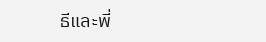ธีและพี่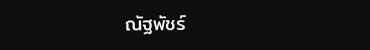ณัฐพัชร์